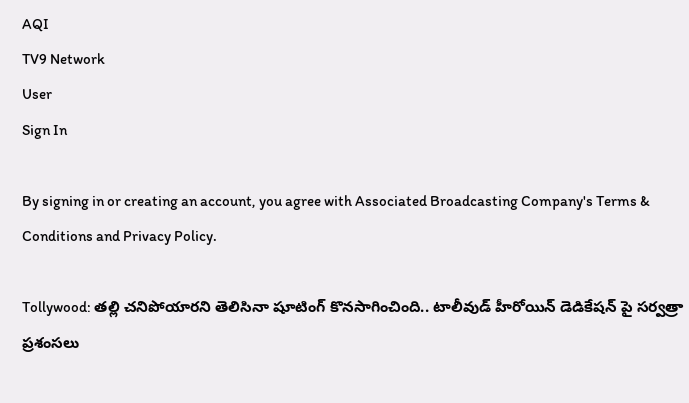AQI
TV9 Network
User
Sign In

By signing in or creating an account, you agree with Associated Broadcasting Company's Terms & Conditions and Privacy Policy.

Tollywood: తల్లి చనిపోయారని తెలిసినా షూటింగ్‌ కొనసాగించింది.. టాలీవుడ్ హీరోయిన్‌ డెడికేషన్ పై సర్వత్రా ప్రశంసలు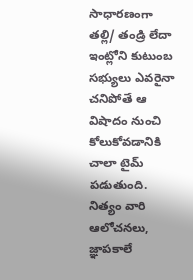సాధారణంగా తల్లి/ తండ్రి లేదా ఇంట్లోని కుటుంబ సభ్యులు ఎవరైనా చనిపోతే ఆ విషాదం నుంచి కోలుకోవడానికి చాలా టైమ్ పడుతుంది. నిత్యం వారి ఆలోచనలు, జ్ఞాపకాలే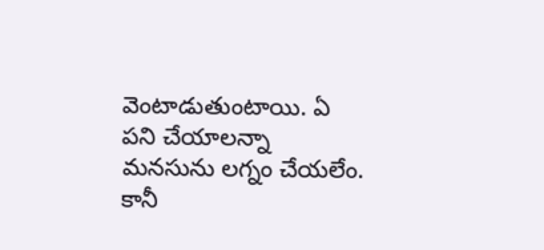వెంటాడుతుంటాయి. ఏ పని చేయాలన్నా మనసును లగ్నం చేయలేం. కానీ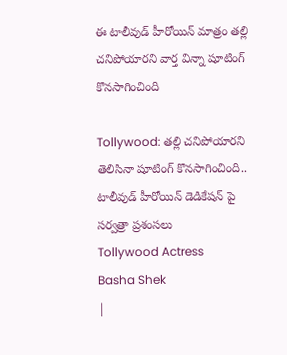ఈ టాలీవుడ్ హీరోయిన్ మాత్రం తల్లి చనిపోయారని వార్త విన్నా షూటింగ్ కొనసాగించింది

Tollywood: తల్లి చనిపోయారని తెలిసినా షూటింగ్‌ కొనసాగించింది.. టాలీవుడ్ హీరోయిన్‌ డెడికేషన్ పై సర్వత్రా ప్రశంసలు
Tollywood Actress
Basha Shek
|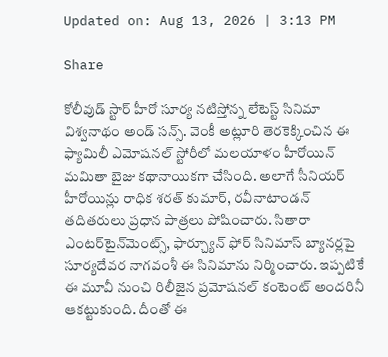Updated on: Aug 13, 2026 | 3:13 PM

Share

కోలీవుడ్ స్టార్ హీరో సూర్య నటిస్తోన్న లేటెస్ట్ సినిమా విశ్వనాథం అండ్ సన్స్. వెంకీ అట్లూరి తెరకెక్కించిన ఈ ఫ్యామిలీ ఎమోషనల్ స్టోరీలో మలయాళం హీరోయిన్ మమితా బైజు కథానాయికగా చేసింది. అలాగే సీనియర్ హీరోయిన్లు రాధిక శరత్ కుమార్, రవీనాటాండన్ తదితరులు ప్రధాన పాత్రలు పోషించారు. సితారా ఎంటర్‌టైన్‌మెంట్స్, ఫార్చ్యూన్ ఫోర్ సినిమాస్ బ్యానర్లపై సూర్యదేవర నాగవంశీ ఈ సినిమాను నిర్మించారు. ఇప్పటికే ఈ మూవీ నుంచి రిలీజైన ప్రమోషనల్ కంటెంట్ అందరినీ ఆకట్టుకుంది. దీంతో ఈ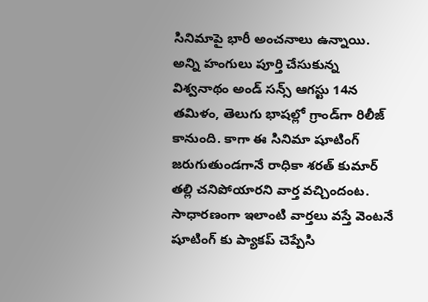సినిమాపై భారీ అంచనాలు ఉన్నాయి. అన్ని హంగులు పూర్తి చేసుకున్న విశ్వనాథం అండ్ సన్స్ ఆగస్టు 14న తమిళం, తెలుగు భాషల్లో గ్రాండ్‌గా రిలీజ్ కానుంది. కాగా ఈ సినిమా షూటింగ్ జరుగుతుండగానే రాధికా శరత్ కుమార్ తల్లి చనిపోయారని వార్త వచ్చిందంట. సాధారణంగా ఇలాంటి వార్తలు వస్తే వెంటనే షూటింగ్ కు ప్యాకప్ చెప్పేసి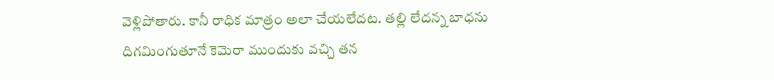వెళ్లిపోతారు. కానీ రాధిక మాత్రం అలా చేయలేదట. తల్లి లేదన్న బాధను దిగమింగుతూనే కెమెరా ముందుకు వచ్చి తన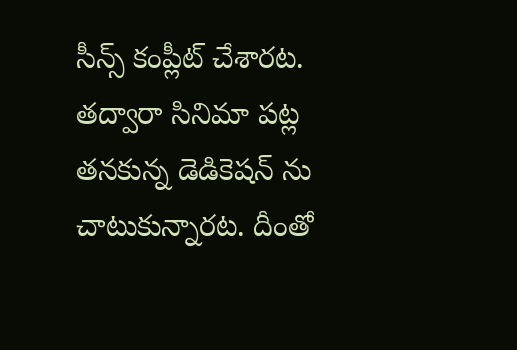సీన్స్ కంప్లీట్ చేశారట. తద్వారా సినిమా పట్ల తనకున్న డెడికెషన్‌ ను చాటుకున్నారట. దీంతో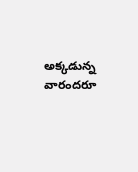అక్కడున్న వారందరూ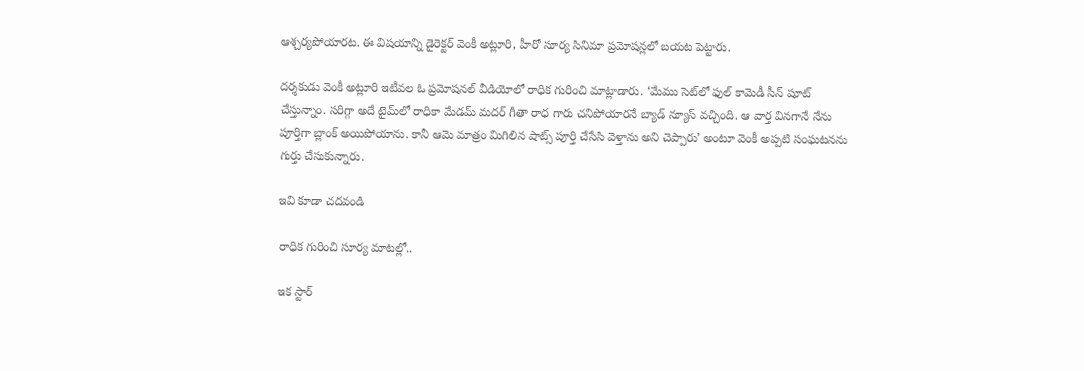ఆశ్చర్యపోయారట. ఈ విషయాన్ని డైరెక్టర్ వెంకీ అట్లూరి, హీరో సూర్య సినిమా ప్రమోషన్లలో బయట పెట్టారు.

దర్శకుడు వెంకీ అట్లూరి ఇటీవల ఓ ప్రమోషనల్ వీడియోలో రాధిక గురించి మాట్లాడారు. ‘మేము సెట్‌లో ఫుల్ కామెడీ సీన్ షూట్ చేస్తున్నాం. సరిగ్గా అదే టైమ్‌లో రాధికా మేడమ్ మదర్ గీతా రాధ గారు చనిపోయారనే బ్యాడ్ న్యూస్ వచ్చింది. ఆ వార్త వినగానే నేను పూర్తిగా బ్లాంక్ అయిపోయాను. కానీ ఆమె మాత్రం మిగిలిన షాట్స్ పూర్తి చేసేసి వెళ్తాను అని చెప్పారు’ అంటూ వెంకీ అప్పటి సంఘటనను గుర్తు చేసుకున్నారు.

ఇవి కూడా చదవండి

రాధిక గురించి సూర్య మాటల్లో..

ఇక స్టార్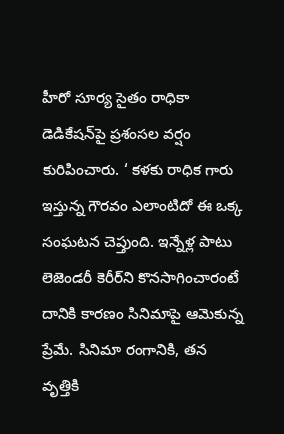హీరో సూర్య సైతం రాధికా డెడికేషన్‌పై ప్రశంసల వర్షం కురిపించారు. ‘ కళకు రాధిక గారు ఇస్తున్న గౌరవం ఎలాంటిదో ఈ ఒక్క సంఘటన చెప్తుంది. ఇన్నేళ్ల పాటు లెజెండరీ కెరీర్‌ని కొనసాగించారంటే దానికి కారణం సినిమాపై ఆమెకున్న ప్రేమే. సినిమా రంగానికి, తన వృత్తికి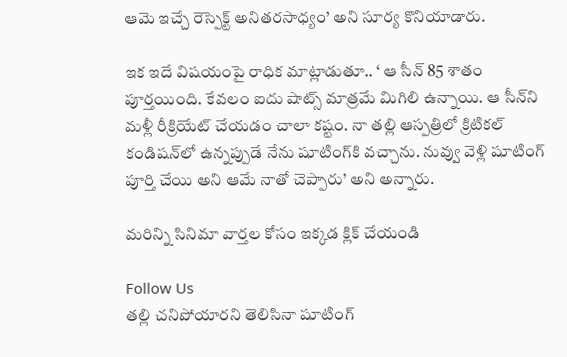ఆమె ఇచ్చే రెస్పెక్ట్ అనితరసాధ్యం’ అని సూర్య కొనియాడారు.

ఇక ఇదే విషయంపై రాధిక మాట్లాడుతూ.. ‘ ఆ సీన్ 85 శాతం పూర్తయింది. కేవలం ఐదు షాట్స్ మాత్రమే మిగిలి ఉన్నాయి. ఆ సీన్‌ని మళ్లీ రీక్రియేట్ చేయడం చాలా కష్టం. నా తల్లి ఆస్పత్రిలో క్రిటికల్ కండిషన్‌లో ఉన్నప్పుడే నేను షూటింగ్‌కి వచ్చాను. నువ్వు వెళ్లి షూటింగ్ పూర్తి చేయి అని ఆమే నాతో చెప్పారు’ అని అన్నారు.

మరిన్ని సినిమా వార్తల కోసం ఇక్కడ క్లిక్ చేయండి

Follow Us
తల్లి చనిపోయారని తెలిసినా షూటింగ్‌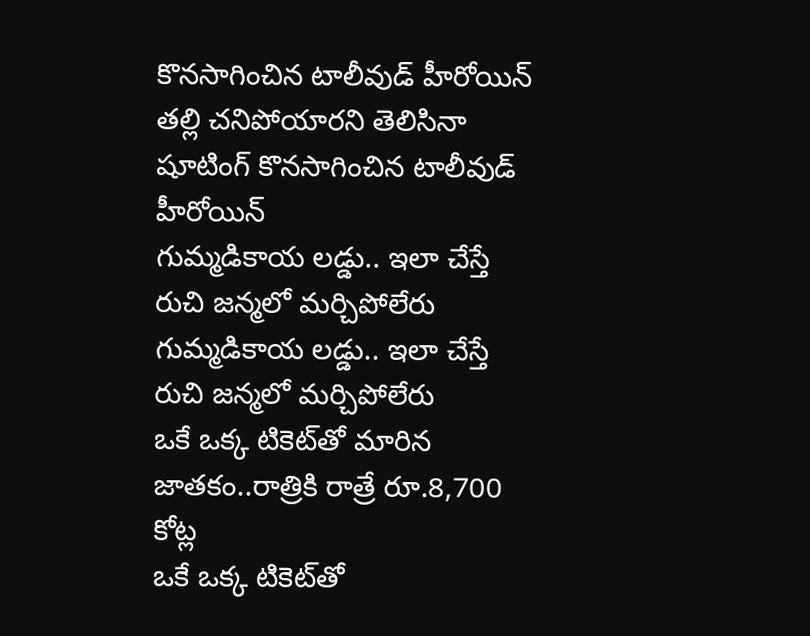కొనసాగించిన టాలీవుడ్ హీరోయిన్
తల్లి చనిపోయారని తెలిసినా షూటింగ్‌ కొనసాగించిన టాలీవుడ్ హీరోయిన్
గుమ్మడికాయ లడ్డు.. ఇలా చేస్తే రుచి జన్మలో మర్చిపోలేరు
గుమ్మడికాయ లడ్డు.. ఇలా చేస్తే రుచి జన్మలో మర్చిపోలేరు
ఒకే ఒక్క టికెట్‌తో మారిన జాతకం..రాత్రికి రాత్రే రూ.8,700 కోట్ల
ఒకే ఒక్క టికెట్‌తో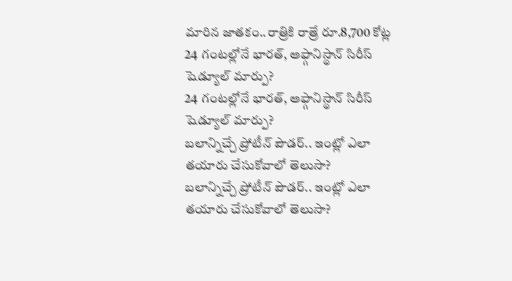మారిన జాతకం..రాత్రికి రాత్రే రూ.8,700 కోట్ల
24 గంటల్లోనే భారత్, అఫ్గానిస్థాన్ సిరీస్ షెడ్యూల్ మార్పు?
24 గంటల్లోనే భారత్, అఫ్గానిస్థాన్ సిరీస్ షెడ్యూల్ మార్పు?
బలాన్నిచ్చే ప్రోటీన్ పౌడర్.. ఇంట్లో ఎలా తయారు చేసుకోవాలో తెలుసా?
బలాన్నిచ్చే ప్రోటీన్ పౌడర్.. ఇంట్లో ఎలా తయారు చేసుకోవాలో తెలుసా?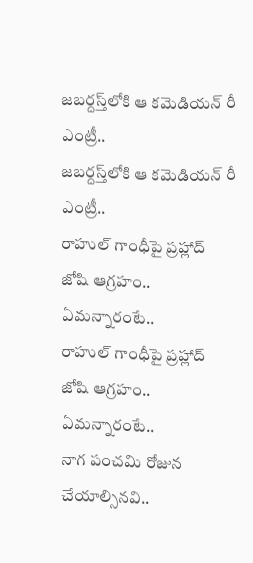జబర్దస్త్‌లోకి ఆ కమెడియన్ రీ ఎంట్రీ..
జబర్దస్త్‌లోకి ఆ కమెడియన్ రీ ఎంట్రీ..
రాహుల్‌ గాంధీపై ప్రహ్లాద్ జోషి ఆగ్రహం.. ఏమన్నారంటే..
రాహుల్‌ గాంధీపై ప్రహ్లాద్ జోషి ఆగ్రహం.. ఏమన్నారంటే..
నాగ పంచమి రోజున చేయాల్సినవి..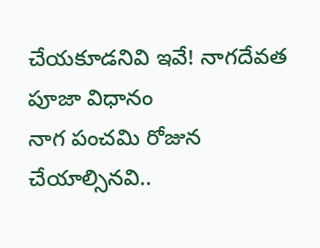చేయకూడనివి ఇవే! నాగదేవత పూజా విధానం
నాగ పంచమి రోజున చేయాల్సినవి..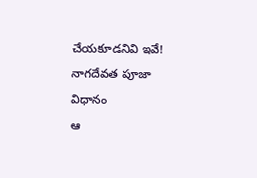చేయకూడనివి ఇవే! నాగదేవత పూజా విధానం
ఆ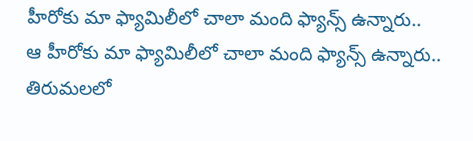హీరోకు మా ఫ్యామిలీలో చాలా మంది ఫ్యాన్స్ ఉన్నారు..
ఆ హీరోకు మా ఫ్యామిలీలో చాలా మంది ఫ్యాన్స్ ఉన్నారు..
తిరుమలలో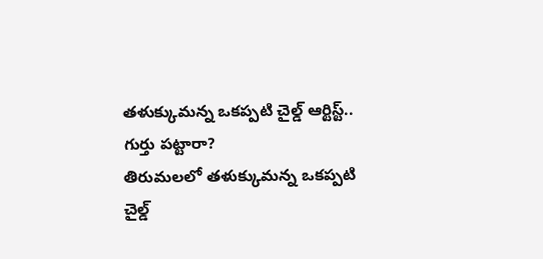తళుక్కుమన్న ఒకప్పటి చైల్డ్ ఆర్టిస్ట్.. గుర్తు పట్టారా?
తిరుమలలో తళుక్కుమన్న ఒకప్పటి చైల్డ్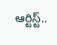ఆర్టిస్ట్..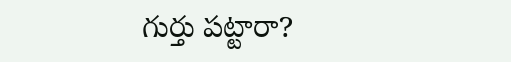గుర్తు పట్టారా?